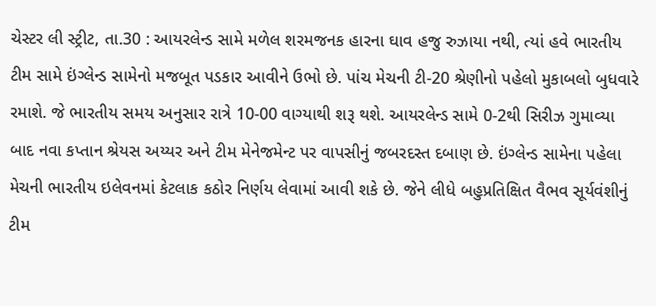ચેસ્ટર લી સ્ટ્રીટ, તા.30 : આયરલેન્ડ સામે મળેલ શરમજનક હારના ઘાવ હજુ રુઝાયા નથી, ત્યાં હવે ભારતીય ટીમ સામે ઇંગ્લેન્ડ સામેનો મજબૂત પડકાર આવીને ઉભો છે. પાંચ મેચની ટી-20 શ્રેણીનો પહેલો મુકાબલો બુધવારે રમાશે. જે ભારતીય સમય અનુસાર રાત્રે 10-00 વાગ્યાથી શરૂ થશે. આયરલેન્ડ સામે 0-2થી સિરીઝ ગુમાવ્યા બાદ નવા કપ્તાન શ્રેયસ અય્યર અને ટીમ મેનેજમેન્ટ પર વાપસીનું જબરદસ્ત દબાણ છે. ઇંગ્લેન્ડ સામેના પહેલા મેચની ભારતીય ઇલેવનમાં કેટલાક કઠોર નિર્ણય લેવામાં આવી શકે છે. જેને લીધે બહુપ્રતિક્ષિત વૈભવ સૂર્યવંશીનું ટીમ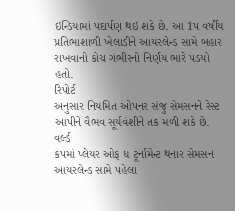ઇન્ડિયામાં પદાર્પણ થઇ શકે છે. આ 1પ વર્ષીય પ્રતિભાશાળી ખેલાડીને આયરલેન્ડ સામે બહાર રાખવાનો કોચ ગંભીરનો નિર્ણય ભારે પડયો હતો.
રિપોર્ટ
અનુસાર નિયમિત ઓપનર સંજુ સેમસનને રેસ્ટ આપીને વૈભવ સૂર્યવંશીને તક મળી શકે છે. વર્લ્ડ
કપમાં પ્લેયર ઓફ ધ ટૂર્નામેન્ટ થનાર સેમસન આયરલેન્ડ સામે પહેલા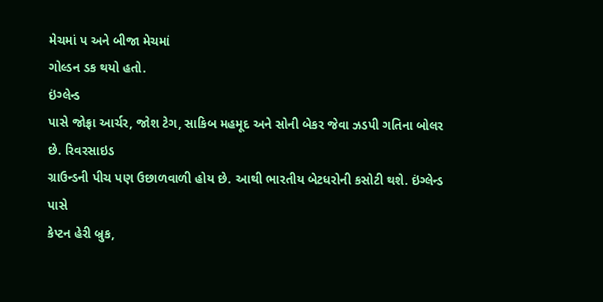મેચમાં પ અને બીજા મેચમાં
ગોલ્ડન ડક થયો હતો.
ઇંગ્લેન્ડ
પાસે જોફ્રા આર્ચર, જોશ ટેગ, સાકિબ મહમૂદ અને સોની બેકર જેવા ઝડપી ગતિના બોલર છે. રિવરસાઇડ
ગ્રાઉન્ડની પીચ પણ ઉછાળવાળી હોય છે. આથી ભારતીય બેટધરોની કસોટી થશે. ઇંગ્લેન્ડ પાસે
કેપ્ટન હેરી બ્રુક,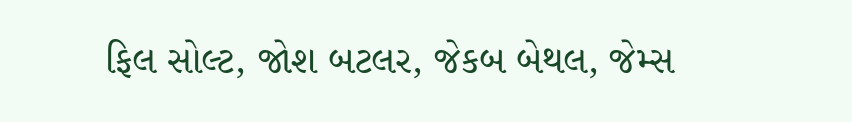ફિલ સોલ્ટ, જોશ બટલર, જેકબ બેથલ, જેમ્સ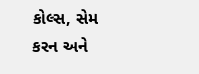કોલ્સ, સેમ કરન અને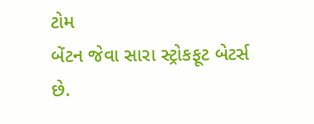ટોમ
બેંટન જેવા સારા સ્ટ્રોકફૂટ બેટર્સ છે.